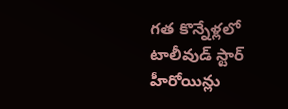గత కొన్నేళ్లలో టాలీవుడ్ స్టార్ హీరోయిన్లు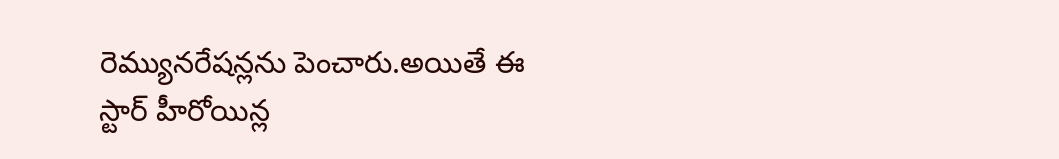రెమ్యునరేషన్లను పెంచారు.అయితే ఈ స్టార్ హీరోయిన్ల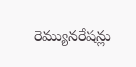రెమ్యునరేషన్లు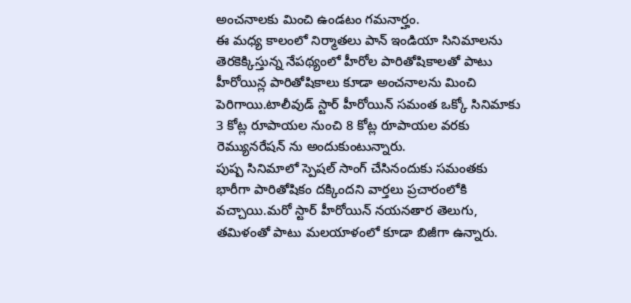అంచనాలకు మించి ఉండటం గమనార్హం.
ఈ మధ్య కాలంలో నిర్మాతలు పాన్ ఇండియా సినిమాలను తెరకెక్కిస్తున్న నేపథ్యంలో హీరోల పారితోషికాలతో పాటు హీరోయిన్ల పారితోషికాలు కూడా అంచనాలను మించి పెరిగాయి.టాలీవుడ్ స్టార్ హీరోయిన్ సమంత ఒక్కో సినిమాకు 3 కోట్ల రూపాయల నుంచి 8 కోట్ల రూపాయల వరకు రెమ్యునరేషన్ ను అందుకుంటున్నారు.
పుష్ప సినిమాలో స్పెషల్ సాంగ్ చేసినందుకు సమంతకు భారీగా పారితోషికం దక్కిందని వార్తలు ప్రచారంలోకి వచ్చాయి.మరో స్టార్ హీరోయిన్ నయనతార తెలుగు, తమిళంతో పాటు మలయాళంలో కూడా బిజీగా ఉన్నారు.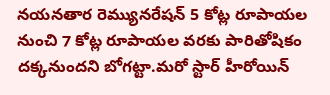నయనతార రెమ్యునరేషన్ 5 కోట్ల రూపాయల నుంచి 7 కోట్ల రూపాయల వరకు పారితోషికం దక్కనుందని బోగట్టా.మరో స్టార్ హీరోయిన్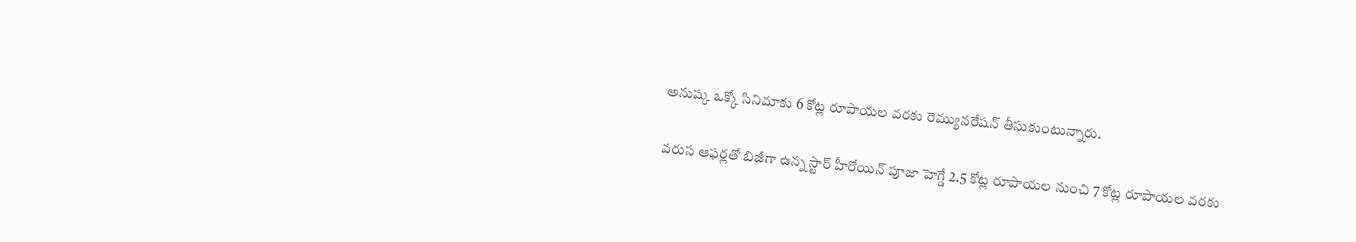అనుష్క ఒక్కో సినిమాకు 6 కోట్ల రూపాయల వరకు రెమ్యునరేషన్ తీసుకుంటున్నారు.

వరుస ఆఫర్లతో బిజీగా ఉన్న స్టార్ హీరోయిన్ పూజా హెగ్డే 2.5 కోట్ల రూపాయల నుంచి 7 కోట్ల రూపాయల వరకు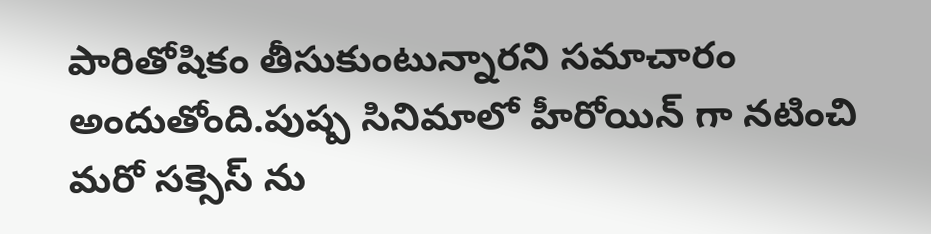పారితోషికం తీసుకుంటున్నారని సమాచారం అందుతోంది.పుష్ప సినిమాలో హీరోయిన్ గా నటించి మరో సక్సెస్ ను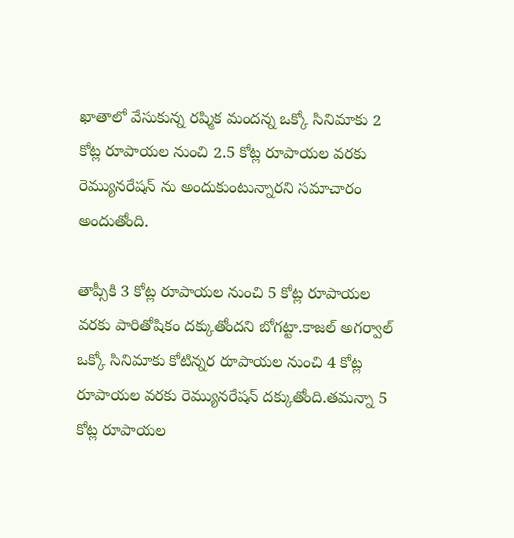ఖాతాలో వేసుకున్న రష్మిక మందన్న ఒక్కో సినిమాకు 2 కోట్ల రూపాయల నుంచి 2.5 కోట్ల రూపాయల వరకు రెమ్యునరేషన్ ను అందుకుంటున్నారని సమాచారం అందుతోంది.

తాప్సీకి 3 కోట్ల రూపాయల నుంచి 5 కోట్ల రూపాయల వరకు పారితోషికం దక్కుతోందని బోగట్టా.కాజల్ అగర్వాల్ ఒక్కో సినిమాకు కోటిన్నర రూపాయల నుంచి 4 కోట్ల రూపాయల వరకు రెమ్యునరేషన్ దక్కుతోంది.తమన్నా 5 కోట్ల రూపాయల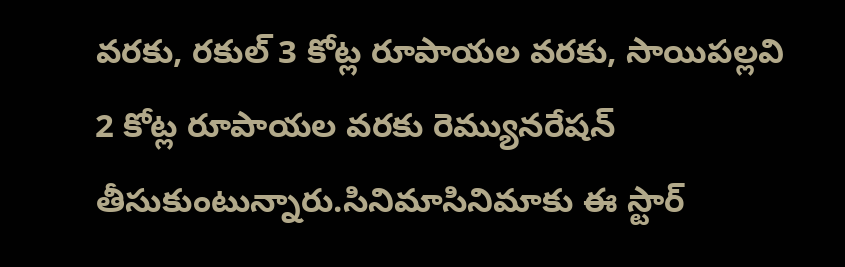వరకు, రకుల్ 3 కోట్ల రూపాయల వరకు, సాయిపల్లవి 2 కోట్ల రూపాయల వరకు రెమ్యునరేషన్ తీసుకుంటున్నారు.సినిమాసినిమాకు ఈ స్టార్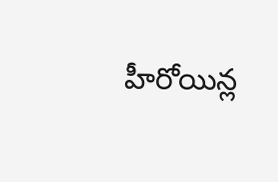హీరోయిన్ల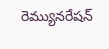రెమ్యునరేషన్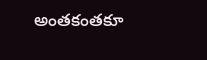అంతకంతకూ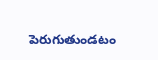పెరుగుతుండటం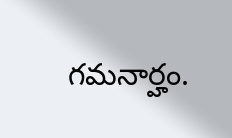గమనార్హం.